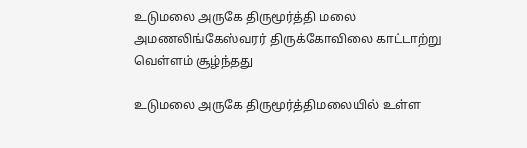உடுமலை அருகே திருமூர்த்தி மலை அமணலிங்கேஸ்வரர் திருக்கோவிலை காட்டாற்று வெள்ளம் சூழ்ந்தது

உடுமலை அருகே திருமூர்த்திமலையில் உள்ள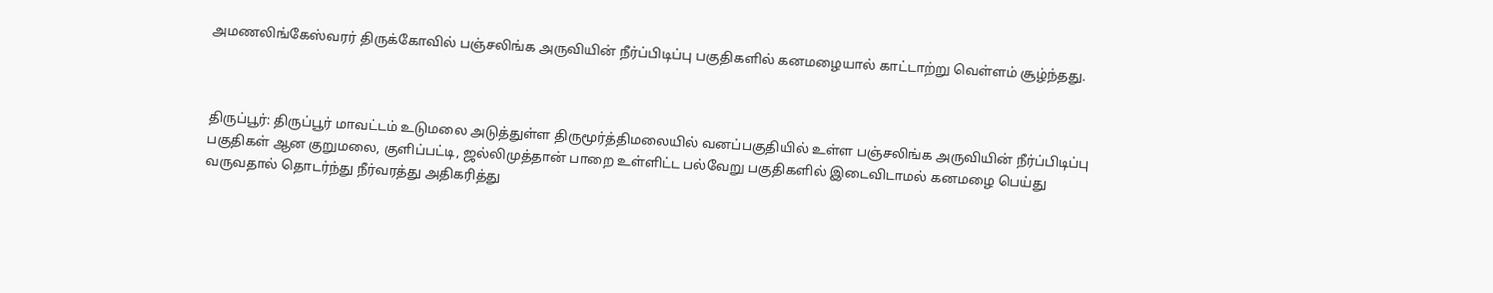அமணலிங்கேஸ்வரர் திருக்கோவில் பஞ்சலிங்க அருவியின் நீர்ப்பிடிப்பு பகுதிகளில் கனமழையால் காட்டாற்று வெள்ளம் சூழ்ந்தது.



திருப்பூர்: திருப்பூர் மாவட்டம் உடுமலை அடுத்துள்ள திருமூர்த்திமலையில் வனப்பகுதியில் உள்ள பஞ்சலிங்க அருவியின் நீர்ப்பிடிப்பு பகுதிகள் ஆன குறுமலை, குளிப்பட்டி, ஜல்லிமுத்தான் பாறை உள்ளிட்ட பல்வேறு பகுதிகளில் இடைவிடாமல் கனமழை பெய்து வருவதால் தொடர்ந்து நீர்வரத்து அதிகரித்து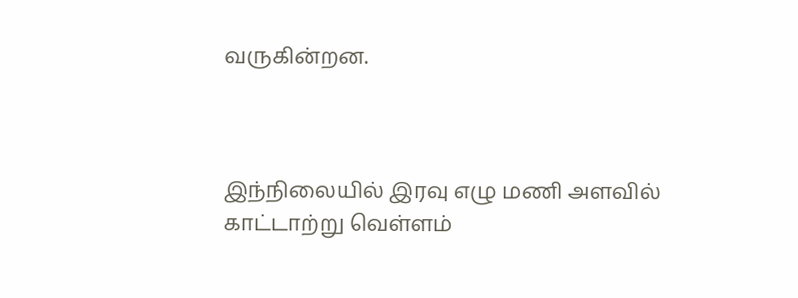வருகின்றன.



இந்நிலையில் இரவு எழு மணி அளவில் காட்டாற்று வெள்ளம்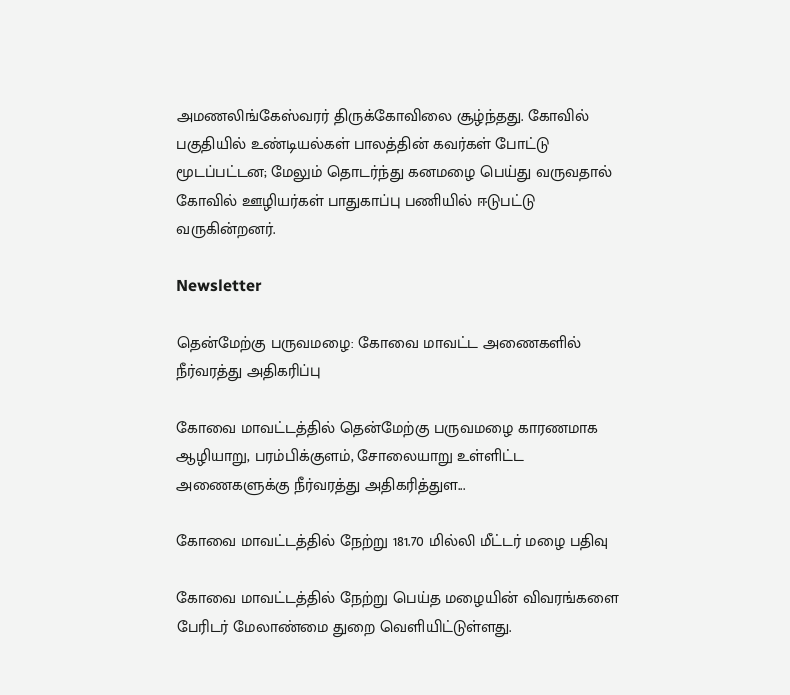அமணலிங்கேஸ்வரர் திருக்கோவிலை சூழ்ந்தது. கோவில் பகுதியில் உண்டியல்கள் பாலத்தின் கவர்கள் போட்டு மூடப்பட்டன; மேலும் தொடர்ந்து கனமழை பெய்து வருவதால் கோவில் ஊழியர்கள் பாதுகாப்பு பணியில் ஈடுபட்டு வருகின்றனர்.

Newsletter

தென்மேற்கு பருவமழை: கோவை மாவட்ட அணைகளில் நீர்வரத்து அதிகரிப்பு

கோவை மாவட்டத்தில் தென்மேற்கு பருவமழை காரணமாக ஆழியாறு, பரம்பிக்குளம், சோலையாறு உள்ளிட்ட அணைகளுக்கு நீர்வரத்து அதிகரித்துள...

கோவை மாவட்டத்தில் நேற்று 181.70 மில்லி மீட்டர் மழை பதிவு

கோவை மாவட்டத்தில் நேற்று பெய்த மழையின் விவரங்களை பேரிடர் மேலாண்மை துறை வெளியிட்டுள்ளது.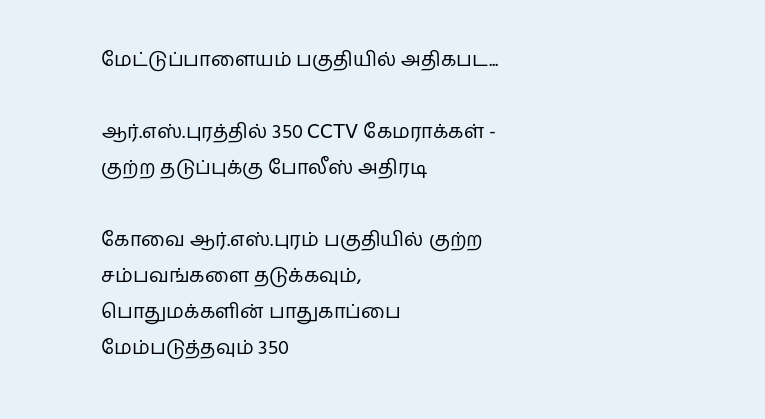மேட்டுப்பாளையம் பகுதியில் அதிகபட...

ஆர்.எஸ்.புரத்தில் 350 CCTV கேமராக்கள் - குற்ற தடுப்புக்கு போலீஸ் அதிரடி

கோவை ஆர்.எஸ்.புரம் பகுதியில் குற்ற சம்பவங்களை தடுக்கவும், பொதுமக்களின் பாதுகாப்பை மேம்படுத்தவும் 350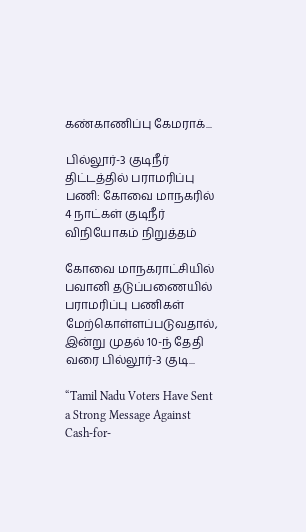கண்காணிப்பு கேமராக்...

பில்லூர்-3 குடிநீர் திட்டத்தில் பராமரிப்பு பணி: கோவை மாநகரில் 4 நாட்கள் குடிநீர் விநியோகம் நிறுத்தம்

கோவை மாநகராட்சியில் பவானி தடுப்பணையில் பராமரிப்பு பணிகள் மேற்கொள்ளப்படுவதால், இன்று முதல் 10-ந் தேதி வரை பில்லூர்-3 குடி...

“Tamil Nadu Voters Have Sent a Strong Message Against Cash-for-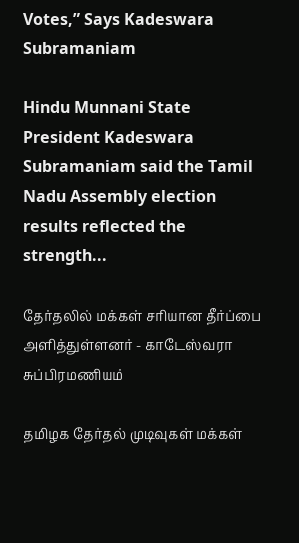Votes,” Says Kadeswara Subramaniam

Hindu Munnani State President Kadeswara Subramaniam said the Tamil Nadu Assembly election results reflected the strength...

தேர்தலில் மக்கள் சரியான தீர்ப்பை அளித்துள்ளனர் - காடேஸ்வரா சுப்பிரமணியம்

தமிழக தேர்தல் முடிவுகள் மக்கள்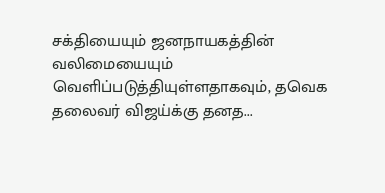சக்தியையும் ஜனநாயகத்தின் வலிமையையும் வெளிப்படுத்தியுள்ளதாகவும், தவெக தலைவர் விஜய்க்கு தனத...